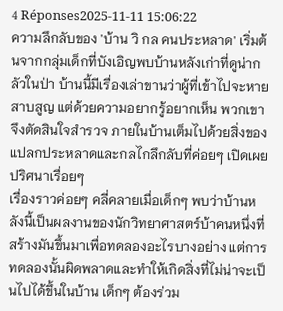4 Réponses2025-11-11 15:06:22
ความลึกลับของ 'บ้าน วิ กล คนประหลาด' เริ่มต้นจากกลุ่มเด็กที่บังเอิญพบบ้านหลังเก่าที่ดูน่ากลัวในป่า บ้านนี้มีเรื่องเล่าขานว่าผู้ที่เข้าไปจะหายสาบสูญ แต่ด้วยความอยากรู้อยากเห็น พวกเขาจึงตัดสินใจสำรวจ ภายในบ้านเต็มไปด้วยสิ่งของแปลกประหลาดและกลไกลึกลับที่ค่อยๆ เปิดเผยปริศนาเรื่อยๆ
เรื่องราวค่อยๆ คลี่คลายเมื่อเด็กๆ พบว่าบ้านหลังนี้เป็นผลงานของนักวิทยาศาสตร์บ้าคนหนึ่งที่สร้างมันขึ้นมาเพื่อทดลองอะไรบางอย่าง แต่การทดลองนั้นผิดพลาดและทำให้เกิดสิ่งที่ไม่น่าจะเป็นไปได้ขึ้นในบ้าน เด็กๆ ต้องร่วม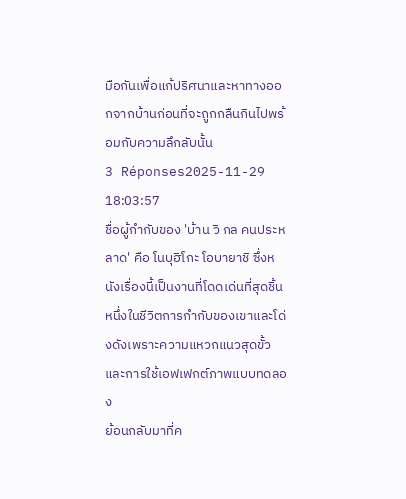มือกันเพื่อแก้ปริศนาและหาทางออกจากบ้านก่อนที่จะถูกกลืนกินไปพร้อมกับความลึกลับนั้น
3 Réponses2025-11-29 18:03:57
ชื่อผู้กำกับของ 'บ้าน วิ กล คนประหลาด' คือ โนบุฮิโกะ โอบายาชิ ซึ่งหนังเรื่องนี้เป็นงานที่โดดเด่นที่สุดชิ้นหนึ่งในชีวิตการกำกับของเขาและโด่งดังเพราะความแหวกแนวสุดขั้วและการใช้เอฟเฟกต์ภาพแบบทดลอง
ย้อนกลับมาที่ค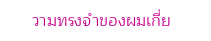วามทรงจำของผมเกี่ย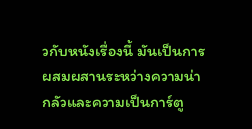วกับหนังเรื่องนี้ มันเป็นการผสมผสานระหว่างความน่ากลัวและความเป็นการ์ตู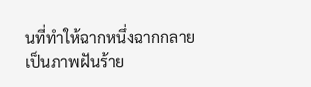นที่ทำให้ฉากหนึ่งฉากกลายเป็นภาพฝันร้าย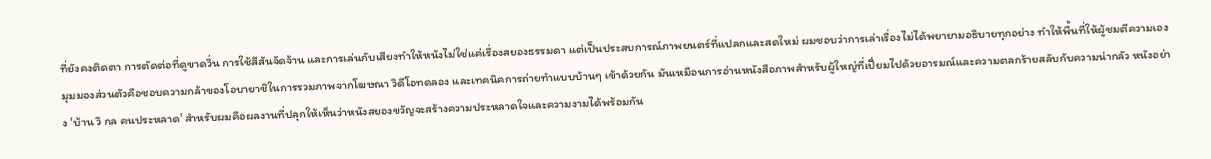ที่ยังคงติดตา การตัดต่อที่ดูขาดวิ่น การใช้สีสันจัดจ้าน และการเล่นกับเสียงทำให้หนังไม่ใช่แค่เรื่องสยองธรรมดา แต่เป็นประสบการณ์ภาพยนตร์ที่แปลกและสดใหม่ ผมชอบว่าการเล่าเรื่องไม่ได้พยายามอธิบายทุกอย่าง ทำให้พื้นที่ให้ผู้ชมตีความเอง
มุมมองส่วนตัวคือชอบความกล้าของโอบายาชิในการรวมภาพจากโฆษณา วิดีโอทดลอง และเทคนิคการถ่ายทำแบบบ้านๆ เข้าด้วยกัน มันเหมือนการอ่านหนังสือภาพสำหรับผู้ใหญ่ที่เปี่ยมไปด้วยอารมณ์และความตลกร้ายสลับกับความน่ากลัว หนังอย่าง 'บ้าน วิ กล คนประหลาด' สำหรับผมคือผลงานที่ปลุกให้เห็นว่าหนังสยองขวัญจะสร้างความประหลาดใจและความงามได้พร้อมกัน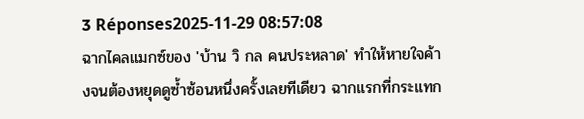3 Réponses2025-11-29 08:57:08
ฉากไคลแมกซ์ของ 'บ้าน วิ กล คนประหลาด' ทำให้หายใจค้างจนต้องหยุดดูซ้ำซ้อนหนึ่งครั้งเลยทีเดียว ฉากแรกที่กระแทก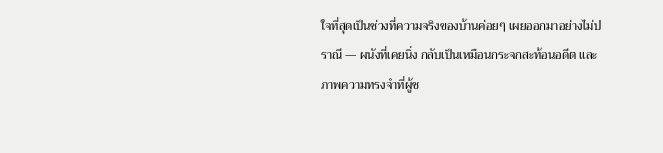ใจที่สุดเป็นช่วงที่ความจริงของบ้านค่อยๆ เผยออกมาอย่างไม่ปราณี — ผนังที่เคยนิ่ง กลับเป็นเหมือนกระจกสะท้อนอดีต และภาพความทรงจำที่ผู้ช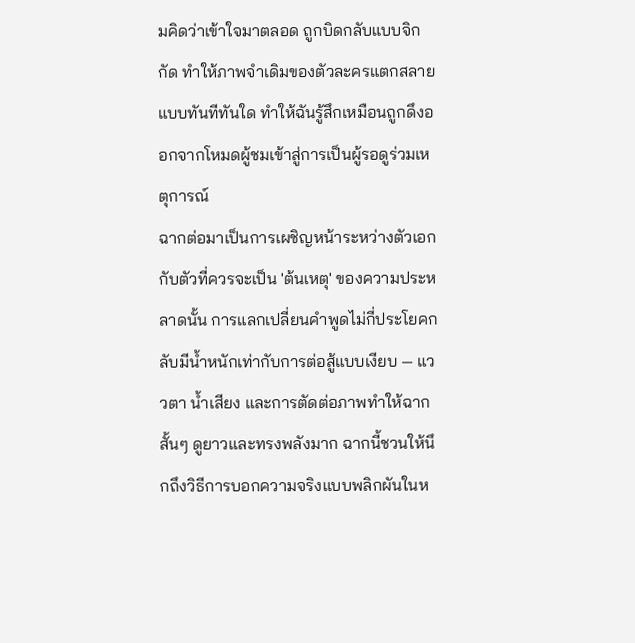มคิดว่าเข้าใจมาตลอด ถูกบิดกลับแบบจิกกัด ทำให้ภาพจำเดิมของตัวละครแตกสลายแบบทันทีทันใด ทำให้ฉันรู้สึกเหมือนถูกดึงออกจากโหมดผู้ชมเข้าสู่การเป็นผู้รอดูร่วมเหตุการณ์
ฉากต่อมาเป็นการเผชิญหน้าระหว่างตัวเอกกับตัวที่ควรจะเป็น 'ต้นเหตุ' ของความประหลาดนั้น การแลกเปลี่ยนคำพูดไม่กี่ประโยคกลับมีน้ำหนักเท่ากับการต่อสู้แบบเงียบ — แววตา น้ำเสียง และการตัดต่อภาพทำให้ฉากสั้นๆ ดูยาวและทรงพลังมาก ฉากนี้ชวนให้นึกถึงวิธีการบอกความจริงแบบพลิกผันในห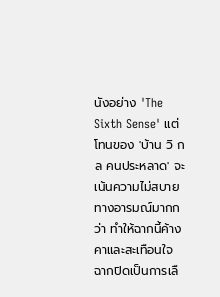นังอย่าง 'The Sixth Sense' แต่โทนของ 'บ้าน วิ กล คนประหลาด' จะเน้นความไม่สบายทางอารมณ์มากกว่า ทำให้ฉากนี้ค้างคาและสะเทือนใจ
ฉากปิดเป็นการเลื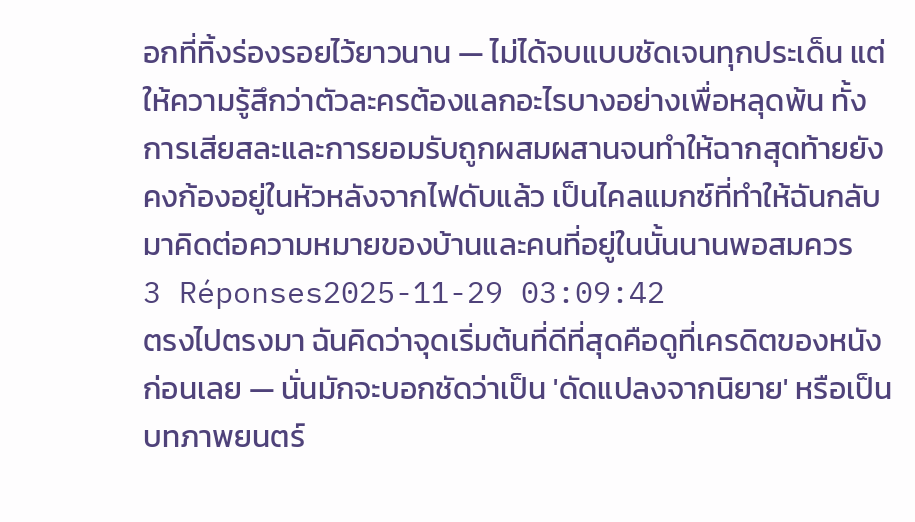อกที่ทิ้งร่องรอยไว้ยาวนาน — ไม่ได้จบแบบชัดเจนทุกประเด็น แต่ให้ความรู้สึกว่าตัวละครต้องแลกอะไรบางอย่างเพื่อหลุดพ้น ทั้งการเสียสละและการยอมรับถูกผสมผสานจนทำให้ฉากสุดท้ายยังคงก้องอยู่ในหัวหลังจากไฟดับแล้ว เป็นไคลแมกซ์ที่ทำให้ฉันกลับมาคิดต่อความหมายของบ้านและคนที่อยู่ในนั้นนานพอสมควร
3 Réponses2025-11-29 03:09:42
ตรงไปตรงมา ฉันคิดว่าจุดเริ่มต้นที่ดีที่สุดคือดูที่เครดิตของหนังก่อนเลย — นั่นมักจะบอกชัดว่าเป็น 'ดัดแปลงจากนิยาย' หรือเป็นบทภาพยนตร์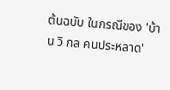ต้นฉบับ ในกรณีของ 'บ้าน วิ กล คนประหลาด'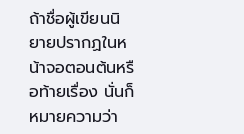ถ้าชื่อผู้เขียนนิยายปรากฏในหน้าจอตอนต้นหรือท้ายเรื่อง นั่นก็หมายความว่า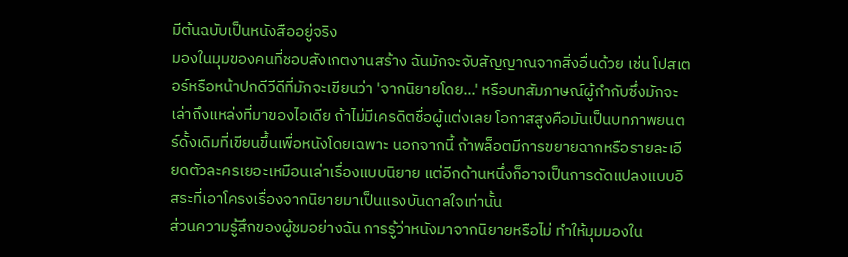มีต้นฉบับเป็นหนังสืออยู่จริง
มองในมุมของคนที่ชอบสังเกตงานสร้าง ฉันมักจะจับสัญญาณจากสิ่งอื่นด้วย เช่น โปสเตอร์หรือหน้าปกดีวีดีที่มักจะเขียนว่า 'จากนิยายโดย...' หรือบทสัมภาษณ์ผู้กำกับซึ่งมักจะเล่าถึงแหล่งที่มาของไอเดีย ถ้าไม่มีเครดิตชื่อผู้แต่งเลย โอกาสสูงคือมันเป็นบทภาพยนตร์ดั้งเดิมที่เขียนขึ้นเพื่อหนังโดยเฉพาะ นอกจากนี้ ถ้าพล็อตมีการขยายฉากหรือรายละเอียดตัวละครเยอะเหมือนเล่าเรื่องแบบนิยาย แต่อีกด้านหนึ่งก็อาจเป็นการดัดแปลงแบบอิสระที่เอาโครงเรื่องจากนิยายมาเป็นแรงบันดาลใจเท่านั้น
ส่วนความรู้สึกของผู้ชมอย่างฉัน การรู้ว่าหนังมาจากนิยายหรือไม่ ทำให้มุมมองใน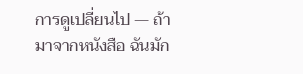การดูเปลี่ยนไป — ถ้ามาจากหนังสือ ฉันมัก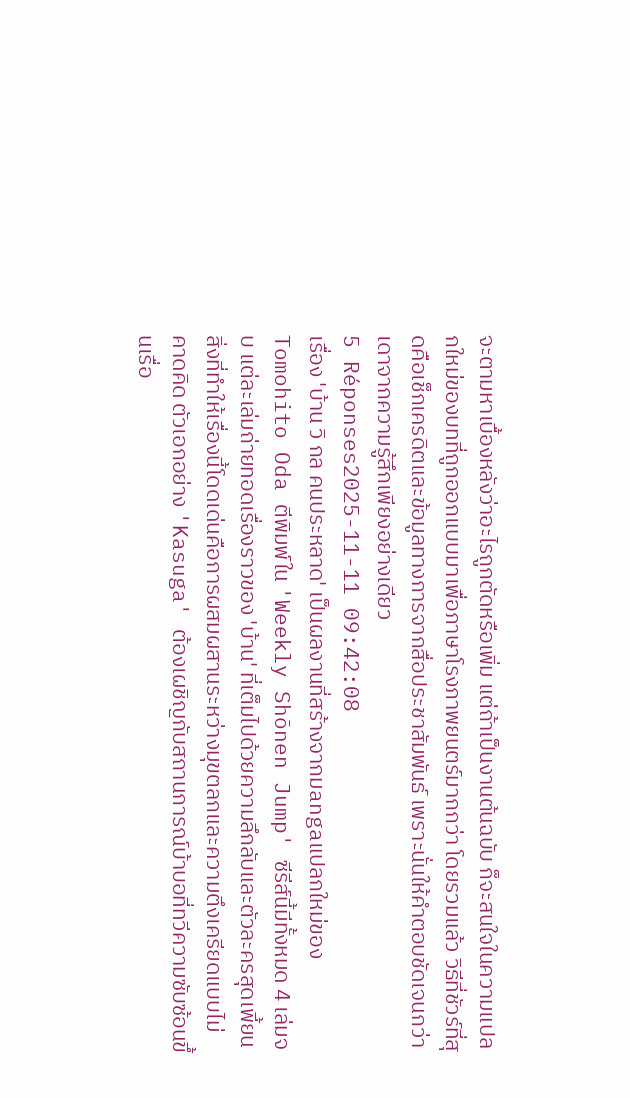จะตามหาเบื้องหลังว่าอะไรถูกตัดหรือเพิ่ม แต่ถ้าเป็นงานต้นฉบับ ก็จะสนใจในความแปลกใหม่ของบทที่ถูกออกแบบมาเพื่อภาษาโรงภาพยนตร์มากกว่า โดยรวมแล้ว วิธีที่ชัวร์ที่สุดคือเช็กเครดิตและข้อมูลทางการจากสื่อประชาสัมพันธ์ เพราะนั่นให้คำตอบชัดเจนกว่าเดาจากความรู้สึกเพียงอย่างเดียว
5 Réponses2025-11-11 09:42:08
เรื่อง 'บ้าน วิ กล คนประหลาด' เป็นผลงานที่สร้างจากมangaแปลกใหม่ของ Tomohito Oda ตีพิมพ์ใน 'Weekly Shōnen Jump' ซีรีส์นี้มีทั้งหมด 4 เล่มจบ แต่ละเล่มถ่ายทอดเรื่องราวของ 'บ้าน' ที่เต็มไปด้วยความลึกลับและตัวละครสุดเพี้ยน
สิ่งที่ทำให้เรื่องนี้โดดเด่นคือการผสมผสานระหว่างมุขตลกและความตึงเครียดแบบไม่คาดคิด ตัวเอกอย่าง 'Kasuga' ต้องเผชิญกับสถานการณ์บ้าบอที่ทวีความซับซ้อนขึ้นเรื่อ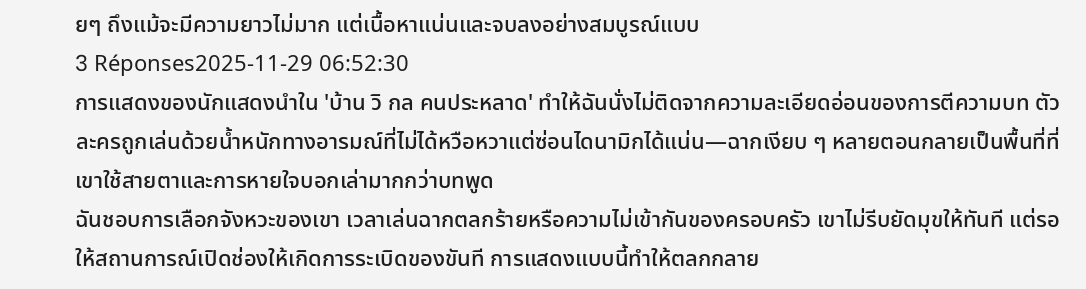ยๆ ถึงแม้จะมีความยาวไม่มาก แต่เนื้อหาแน่นและจบลงอย่างสมบูรณ์แบบ
3 Réponses2025-11-29 06:52:30
การแสดงของนักแสดงนำใน 'บ้าน วิ กล คนประหลาด' ทำให้ฉันนั่งไม่ติดจากความละเอียดอ่อนของการตีความบท ตัวละครถูกเล่นด้วยน้ำหนักทางอารมณ์ที่ไม่ได้หวือหวาแต่ซ่อนไดนามิกได้แน่น—ฉากเงียบ ๆ หลายตอนกลายเป็นพื้นที่ที่เขาใช้สายตาและการหายใจบอกเล่ามากกว่าบทพูด
ฉันชอบการเลือกจังหวะของเขา เวลาเล่นฉากตลกร้ายหรือความไม่เข้ากันของครอบครัว เขาไม่รีบยัดมุขให้ทันที แต่รอให้สถานการณ์เปิดช่องให้เกิดการระเบิดของขันที การแสดงแบบนี้ทำให้ตลกกลาย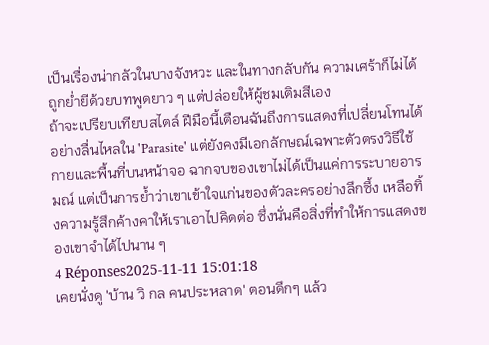เป็นเรื่องน่ากลัวในบางจังหวะ และในทางกลับกัน ความเศร้าก็ไม่ได้ถูกย่ำยีด้วยบทพูดยาว ๆ แต่ปล่อยให้ผู้ชมเติมสีเอง
ถ้าจะเปรียบเทียบสไตล์ ฝีมือนี้เตือนฉันถึงการแสดงที่เปลี่ยนโทนได้อย่างลื่นไหลใน 'Parasite' แต่ยังคงมีเอกลักษณ์เฉพาะตัวตรงวิธีใช้กายและพื้นที่บนหน้าจอ ฉากจบของเขาไม่ได้เป็นแค่การระบายอารมณ์ แต่เป็นการย้ำว่าเขาเข้าใจแก่นของตัวละครอย่างลึกซึ้ง เหลือทิ้งความรู้สึกค้างคาให้เราเอาไปคิดต่อ ซึ่งนั่นคือสิ่งที่ทำให้การแสดงของเขาจำได้ไปนาน ๆ
4 Réponses2025-11-11 15:01:18
เคยนั่งดู 'บ้าน วิ กล คนประหลาด' ตอนดึกๆ แล้ว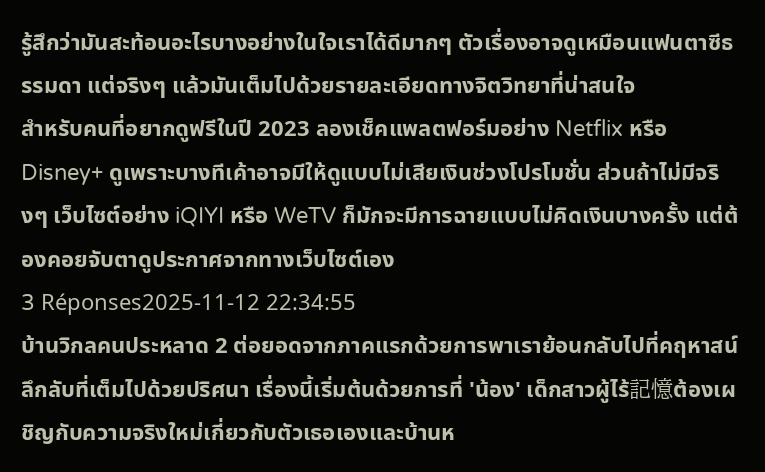รู้สึกว่ามันสะท้อนอะไรบางอย่างในใจเราได้ดีมากๆ ตัวเรื่องอาจดูเหมือนแฟนตาซีธรรมดา แต่จริงๆ แล้วมันเต็มไปด้วยรายละเอียดทางจิตวิทยาที่น่าสนใจ
สำหรับคนที่อยากดูฟรีในปี 2023 ลองเช็คแพลตฟอร์มอย่าง Netflix หรือ Disney+ ดูเพราะบางทีเค้าอาจมีให้ดูแบบไม่เสียเงินช่วงโปรโมชั่น ส่วนถ้าไม่มีจริงๆ เว็บไซต์อย่าง iQIYI หรือ WeTV ก็มักจะมีการฉายแบบไม่คิดเงินบางครั้ง แต่ต้องคอยจับตาดูประกาศจากทางเว็บไซต์เอง
3 Réponses2025-11-12 22:34:55
บ้านวิกลคนประหลาด 2 ต่อยอดจากภาคแรกด้วยการพาเราย้อนกลับไปที่คฤหาสน์ลึกลับที่เต็มไปด้วยปริศนา เรื่องนี้เริ่มต้นด้วยการที่ 'น้อง' เด็กสาวผู้ไร้記憶ต้องเผชิญกับความจริงใหม่เกี่ยวกับตัวเธอเองและบ้านห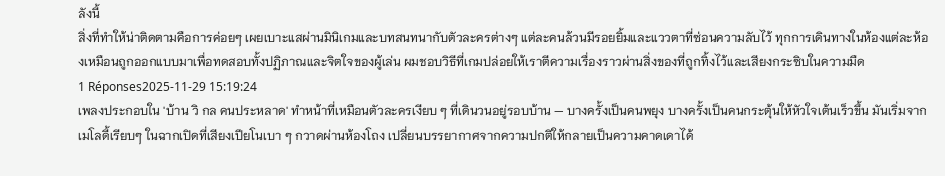ลังนี้
สิ่งที่ทำให้น่าติดตามคือการค่อยๆ เผยเบาะแสผ่านมินิเกมและบทสนทนากับตัวละครต่างๆ แต่ละคนล้วนมีรอยยิ้มและแววตาที่ซ่อนความลับไว้ ทุกการเดินทางในห้องแต่ละห้องเหมือนถูกออกแบบมาเพื่อทดสอบทั้งปฏิภาณและจิตใจของผู้เล่น ผมชอบวิธีที่เกมปล่อยให้เราตีความเรื่องราวผ่านสิ่งของที่ถูกทิ้งไว้และเสียงกระซิบในความมืด
1 Réponses2025-11-29 15:19:24
เพลงประกอบใน 'บ้าน วิ กล คนประหลาด' ทำหน้าที่เหมือนตัวละครเงียบ ๆ ที่เดินวนอยู่รอบบ้าน — บางครั้งเป็นคนพยุง บางครั้งเป็นคนกระตุ้นให้หัวใจเต้นเร็วขึ้น มันเริ่มจากเมโลดี้เรียบๆ ในฉากเปิดที่เสียงเปียโนเบา ๆ กวาดผ่านห้องโถง เปลี่ยนบรรยากาศจากความปกติให้กลายเป็นความคาดเดาได้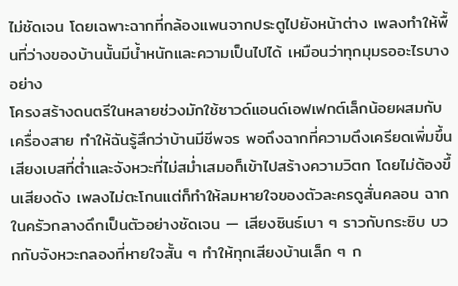ไม่ชัดเจน โดยเฉพาะฉากที่กล้องแพนจากประตูไปยังหน้าต่าง เพลงทำให้พื้นที่ว่างของบ้านนั้นมีน้ำหนักและความเป็นไปได้ เหมือนว่าทุกมุมรออะไรบางอย่าง
โครงสร้างดนตรีในหลายช่วงมักใช้ซาวด์แอนด์เอฟเฟกต์เล็กน้อยผสมกับเครื่องสาย ทำให้ฉันรู้สึกว่าบ้านมีชีพจร พอถึงฉากที่ความตึงเครียดเพิ่มขึ้น เสียงเบสที่ต่ำและจังหวะที่ไม่สม่ำเสมอก็เข้าไปสร้างความวิตก โดยไม่ต้องขึ้นเสียงดัง เพลงไม่ตะโกนแต่ก็ทำให้ลมหายใจของตัวละครดูสั่นคลอน ฉากในครัวกลางดึกเป็นตัวอย่างชัดเจน — เสียงซินธ์เบา ๆ ราวกับกระซิบ บวกกับจังหวะกลองที่หายใจสั้น ๆ ทำให้ทุกเสียงบ้านเล็ก ๆ ก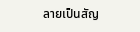ลายเป็นสัญ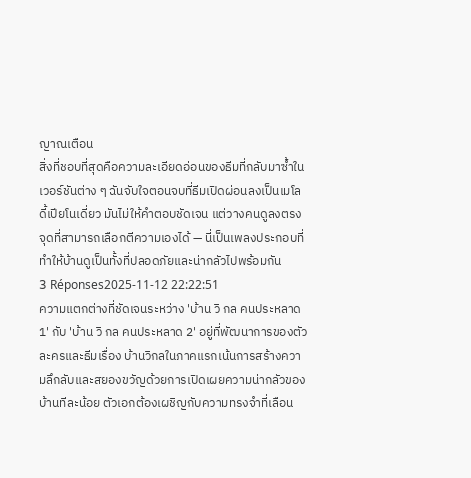ญาณเตือน
สิ่งที่ชอบที่สุดคือความละเอียดอ่อนของธีมที่กลับมาซ้ำในเวอร์ชันต่าง ๆ ฉันจับใจตอนจบที่ธีมเปิดผ่อนลงเป็นเมโลดี้เปียโนเดี่ยว มันไม่ให้คำตอบชัดเจน แต่วางคนดูลงตรงจุดที่สามารถเลือกตีความเองได้ — นี่เป็นเพลงประกอบที่ทำให้บ้านดูเป็นทั้งที่ปลอดภัยและน่ากลัวไปพร้อมกัน
3 Réponses2025-11-12 22:22:51
ความแตกต่างที่ชัดเจนระหว่าง 'บ้าน วิ กล คนประหลาด 1' กับ 'บ้าน วิ กล คนประหลาด 2' อยู่ที่พัฒนาการของตัวละครและธีมเรื่อง บ้านวิกลในภาคแรกเน้นการสร้างความลึกลับและสยองขวัญด้วยการเปิดเผยความน่ากลัวของบ้านทีละน้อย ตัวเอกต้องเผชิญกับความทรงจำที่เลือน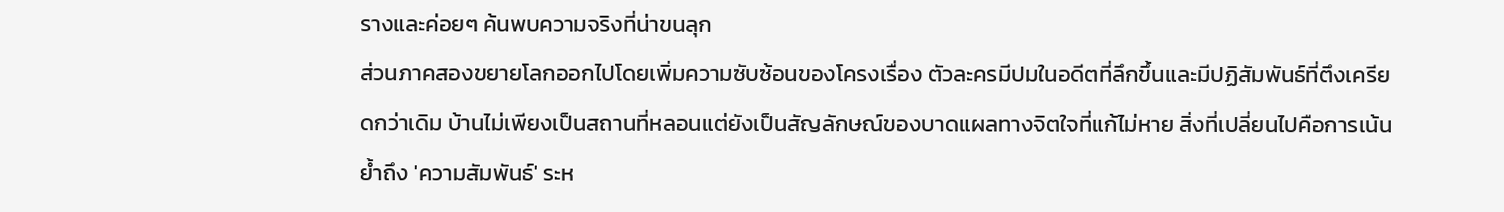รางและค่อยๆ ค้นพบความจริงที่น่าขนลุก
ส่วนภาคสองขยายโลกออกไปโดยเพิ่มความซับซ้อนของโครงเรื่อง ตัวละครมีปมในอดีตที่ลึกขึ้นและมีปฏิสัมพันธ์ที่ตึงเครียดกว่าเดิม บ้านไม่เพียงเป็นสถานที่หลอนแต่ยังเป็นสัญลักษณ์ของบาดแผลทางจิตใจที่แก้ไม่หาย สิ่งที่เปลี่ยนไปคือการเน้นย้ำถึง 'ความสัมพันธ์' ระห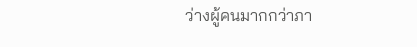ว่างผู้คนมากกว่าภา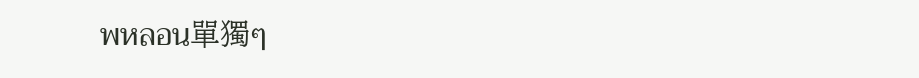พหลอน單獨ๆ